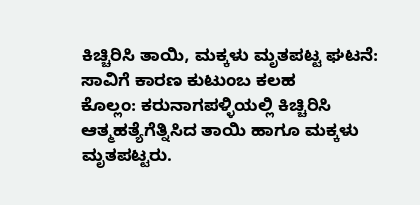ಕಿಚ್ಚಿರಿಸಿ ತಾಯಿ, ಮಕ್ಕಳು ಮೃತಪಟ್ಟ ಘಟನೆ: ಸಾವಿಗೆ ಕಾರಣ ಕುಟುಂಬ ಕಲಹ
ಕೊಲ್ಲಂ: ಕರುನಾಗಪಳ್ಳಿಯಲ್ಲಿ ಕಿಚ್ಚಿರಿಸಿ ಆತ್ಮಹತ್ಯೆಗೆತ್ನಿಸಿದ ತಾಯಿ ಹಾಗೂ ಮಕ್ಕಳು ಮೃತಪಟ್ಟರು.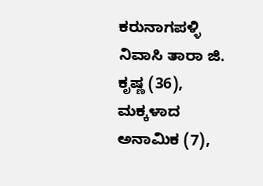ಕರುನಾಗಪಳ್ಳಿ ನಿವಾಸಿ ತಾರಾ ಜಿ. ಕೃಷ್ಣ (36), ಮಕ್ಕಳಾದ ಅನಾಮಿಕ (7),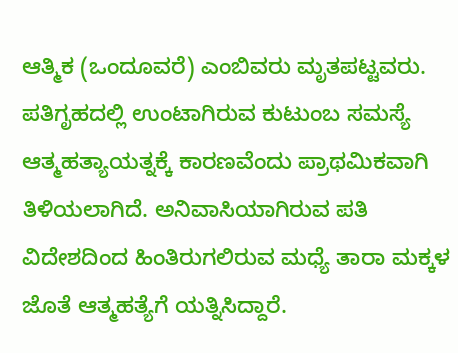ಆತ್ಮಿಕ (ಒಂದೂವರೆ) ಎಂಬಿವರು ಮೃತಪಟ್ಟವರು. ಪತಿಗೃಹದಲ್ಲಿ ಉಂಟಾಗಿರುವ ಕುಟುಂಬ ಸಮಸ್ಯೆ ಆತ್ಮಹತ್ಯಾಯತ್ನಕ್ಕೆ ಕಾರಣವೆಂದು ಪ್ರಾಥಮಿಕವಾಗಿ ತಿಳಿಯಲಾಗಿದೆ. ಅನಿವಾಸಿಯಾಗಿರುವ ಪತಿ ವಿದೇಶದಿಂದ ಹಿಂತಿರುಗಲಿರುವ ಮಧ್ಯೆ ತಾರಾ ಮಕ್ಕಳ ಜೊತೆ ಆತ್ಮಹತ್ಯೆಗೆ ಯತ್ನಿಸಿದ್ದಾರೆ.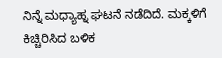ನಿನ್ನೆ ಮಧ್ಯಾಹ್ನ ಘಟನೆ ನಡೆದಿದೆ. ಮಕ್ಕಳಿಗೆ ಕಿಚ್ಚಿರಿಸಿದ ಬಳಿಕ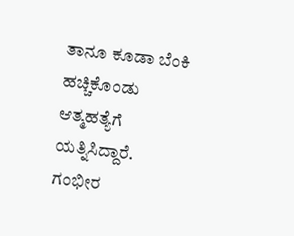ತಾನೂ ಕೂಡಾ ಬೆಂಕಿ ಹಚ್ಚಿಕೊಂಡು ಆತ್ಮಹತ್ಯೆಗೆ ಯತ್ನಿಸಿದ್ದಾರೆ. ಗಂಭೀರ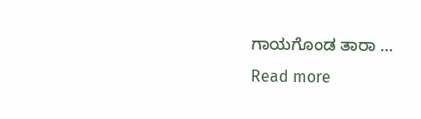ಗಾಯಗೊಂಡ ತಾರಾ …
Read more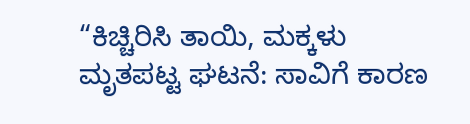“ಕಿಚ್ಚಿರಿಸಿ ತಾಯಿ, ಮಕ್ಕಳು ಮೃತಪಟ್ಟ ಘಟನೆ: ಸಾವಿಗೆ ಕಾರಣ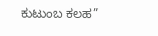ಕುಟುಂಬ ಕಲಹ”